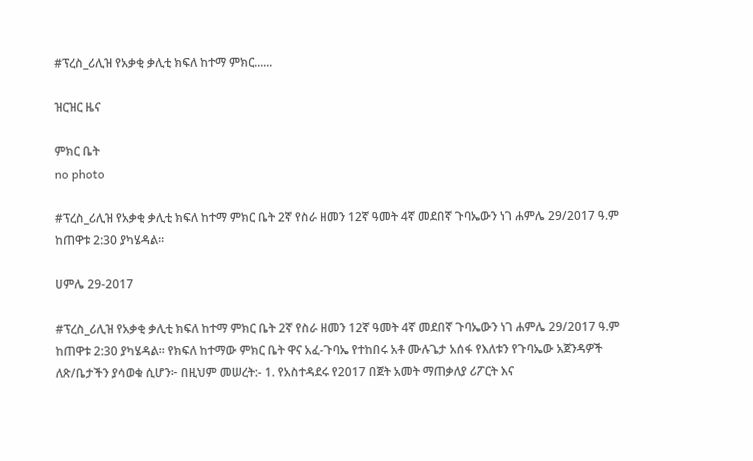#ፕረስ_ሪሊዝ የአቃቂ ቃሊቲ ክፍለ ከተማ ምክር......

ዝርዝር ዜና

ምክር ቤት
no photo

#ፕረስ_ሪሊዝ የአቃቂ ቃሊቲ ክፍለ ከተማ ምክር ቤት 2ኛ የስራ ዘመን 12ኛ ዓመት 4ኛ መደበኛ ጉባኤውን ነገ ሐምሌ 29/2017 ዓ.ም ከጠዋቱ 2:30 ያካሄዳል።

ሀምሌ 29-2017

#ፕረስ_ሪሊዝ የአቃቂ ቃሊቲ ክፍለ ከተማ ምክር ቤት 2ኛ የስራ ዘመን 12ኛ ዓመት 4ኛ መደበኛ ጉባኤውን ነገ ሐምሌ 29/2017 ዓ.ም ከጠዋቱ 2:30 ያካሄዳል። የክፍለ ከተማው ምክር ቤት ዋና አፈ-ጉባኤ የተከበሩ አቶ ሙሉጌታ አሰፋ የእለቱን የጉባኤው አጀንዳዎች ለጽ/ቤታችን ያሳወቁ ሲሆን፦ በዚህም መሠረት:- 1. የአስተዳደሩ የ2017 በጀት አመት ማጠቃለያ ሪፖርት እና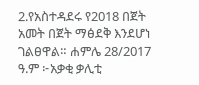2.የአስተዳደሩ የ2018 በጀት አመት በጀት ማፅደቅ እንደሆነ ገልፀዋል። ሐምሌ 28/2017 ዓ.ም ፦አቃቂ ቃሊቲ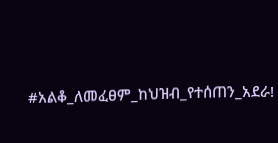#አልቆ_ለመፈፀም_ከህዝብ_የተሰጠን_አደራ!